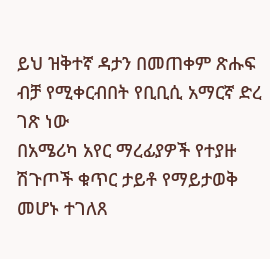ይህ ዝቅተኛ ዳታን በመጠቀም ጽሑፍ ብቻ የሚቀርብበት የቢቢሲ አማርኛ ድረ ገጽ ነው
በአሜሪካ አየር ማረፊያዎች የተያዙ ሽጉጦች ቁጥር ታይቶ የማይታወቅ መሆኑ ተገለጸ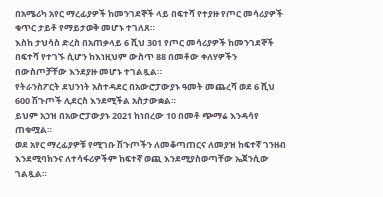በአሜሪካ አየር ማረፊያዎች ከመንገደኞች ላይ በፍተሻ የተያዙ የጦር መሳሪያዎች ቁጥር ታይቶ የማይታወቅ መሆኑ ተገለጸ።
እስከ ታህሳስ ድረስ በአጠቃላይ 6 ሺህ 301 የጦር መሳሪያዎች ከመንገደኞች በፍተሻ የተገኙ ሲሆን ከእነዚህም ውስጥ 88 በመቶው ቀለሃዎችን በውስጦቻቸው እንደያዙ መሆኑ ተገልጿል።
የትራንስፖርት ደህንነት አስተዳደር በአውሮፓውያኑ ዓመት መጨረሻ ወደ 6 ሺህ 600 ሽጉጦች ሊደርስ እንደሚችል አስታውቋል።
ይህም አኃዝ በአውሮፓውያኑ 2021 ከነበረው 10 በመቶ ጭማሬ እንዳሳየ ጠቁሟል።
ወደ አየር ማረፊያዎቹ የሚገቡ ሽጉጦችን ለመቆጣጠርና ለመያዝ ከፍተኛ ገንዘብ እንደሚባክንና ለተሳፋሪዎችም ከፍተኛ ወጪ እንደሚያስወጣቸው ኤጀንሲው ገልጿል።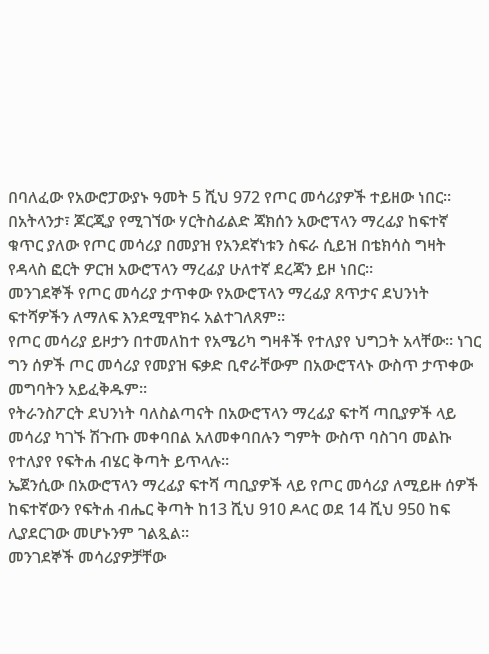በባለፈው የአውሮፓውያኑ ዓመት 5 ሺህ 972 የጦር መሳሪያዎች ተይዘው ነበር።
በአትላንታ፣ ጆርጂያ የሚገኘው ሃርትስፊልድ ጃክሰን አውሮፕላን ማረፊያ ከፍተኛ ቁጥር ያለው የጦር መሳሪያ በመያዝ የአንደኛነቱን ስፍራ ሲይዝ በቴክሳስ ግዛት የዳላስ ፎርት ዎርዝ አውሮፕላን ማረፊያ ሁለተኛ ደረጃን ይዞ ነበር።
መንገደኞች የጦር መሳሪያ ታጥቀው የአውሮፕላን ማረፊያ ጸጥታና ደህንነት ፍተሻዎችን ለማለፍ እንደሚሞክሩ አልተገለጸም።
የጦር መሳሪያ ይዞታን በተመለከተ የአሜሪካ ግዛቶች የተለያየ ህግጋት አላቸው። ነገር ግን ሰዎች ጦር መሳሪያ የመያዝ ፍቃድ ቢኖራቸውም በአውሮፕላኑ ውስጥ ታጥቀው መግባትን አይፈቅዱም።
የትራንስፖርት ደህንነት ባለስልጣናት በአውሮፕላን ማረፊያ ፍተሻ ጣቢያዎች ላይ መሳሪያ ካገኙ ሽጉጡ መቀባበል አለመቀባበሉን ግምት ውስጥ ባስገባ መልኩ የተለያየ የፍትሐ ብሄር ቅጣት ይጥላሉ።
ኤጀንሲው በአውሮፕላን ማረፊያ ፍተሻ ጣቢያዎች ላይ የጦር መሳሪያ ለሚይዙ ሰዎች ከፍተኛውን የፍትሐ ብሔር ቅጣት ከ13 ሺህ 910 ዶላር ወደ 14 ሺህ 950 ከፍ ሊያደርገው መሆኑንም ገልጿል።
መንገደኞች መሳሪያዎቻቸው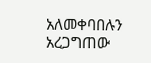አለመቀባበሉን አረጋግጠው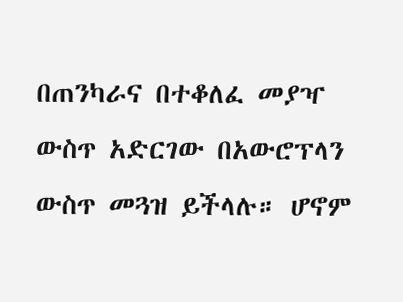በጠንካራና በተቆለፈ መያዣ ውስጥ አድርገው በአውሮፕላን ውስጥ መጓዝ ይችላሉ። ሆኖም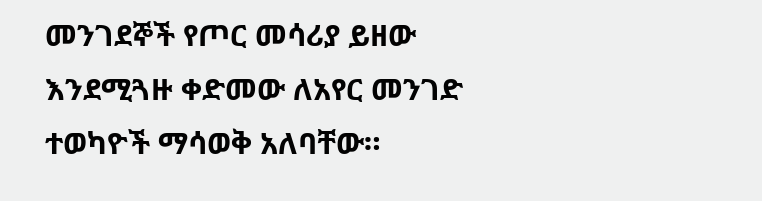መንገደኞች የጦር መሳሪያ ይዘው እንደሚጓዙ ቀድመው ለአየር መንገድ ተወካዮች ማሳወቅ አለባቸው።